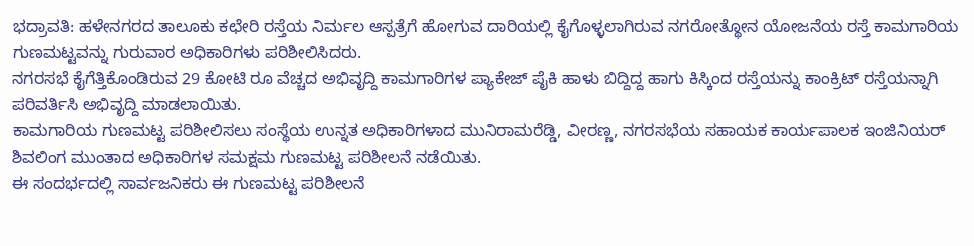ಭದ್ರಾವತಿ: ಹಳೇನಗರದ ತಾಲೂಕು ಕಛೇರಿ ರಸ್ತೆಯ ನಿರ್ಮಲ ಆಸ್ಪತ್ರೆಗೆ ಹೋಗುವ ದಾರಿಯಲ್ಲಿ ಕೈಗೊಳ್ಳಲಾಗಿರುವ ನಗರೋತ್ಥೋನ ಯೋಜನೆಯ ರಸ್ತೆ ಕಾಮಗಾರಿಯ ಗುಣಮಟ್ಟವನ್ನು ಗುರುವಾರ ಅಧಿಕಾರಿಗಳು ಪರಿಶೀಲಿಸಿದರು.
ನಗರಸಭೆ ಕೈಗೆತ್ತಿಕೊಂಡಿರುವ 29 ಕೋಟಿ ರೂ ವೆಚ್ಚದ ಅಭಿವೃದ್ದಿ ಕಾಮಗಾರಿಗಳ ಪ್ಯಾಕೇಜ್ ಪೈಕಿ ಹಾಳು ಬಿದ್ದಿದ್ದ ಹಾಗು ಕಿಸ್ಕಿಂದ ರಸ್ತೆಯನ್ನು ಕಾಂಕ್ರಿಟ್ ರಸ್ತೆಯನ್ನಾಗಿ ಪರಿವರ್ತಿಸಿ ಅಭಿವೃದ್ದಿ ಮಾಡಲಾಯಿತು.
ಕಾಮಗಾರಿಯ ಗುಣಮಟ್ಟ ಪರಿಶೀಲಿಸಲು ಸಂಸ್ಥೆಯ ಉನ್ನತ ಅಧಿಕಾರಿಗಳಾದ ಮುನಿರಾಮರೆಡ್ಡಿ, ವೀರಣ್ಣ, ನಗರಸಭೆಯ ಸಹಾಯಕ ಕಾರ್ಯಪಾಲಕ ಇಂಜಿನಿಯರ್ ಶಿವಲಿಂಗ ಮುಂತಾದ ಅಧಿಕಾರಿಗಳ ಸಮಕ್ಷಮ ಗುಣಮಟ್ಟ ಪರಿಶೀಲನೆ ನಡೆಯಿತು.
ಈ ಸಂದರ್ಭದಲ್ಲಿ ಸಾರ್ವಜನಿಕರು ಈ ಗುಣಮಟ್ಟ ಪರಿಶೀಲನೆ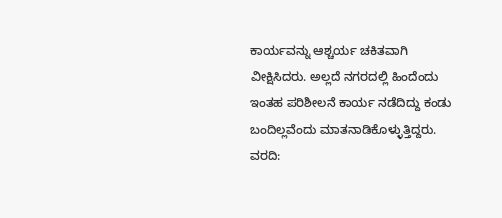ಕಾರ್ಯವನ್ನು ಆಶ್ಚರ್ಯ ಚಕಿತವಾಗಿ ವೀಕ್ಷಿಸಿದರು. ಅಲ್ಲದೆ ನಗರದಲ್ಲಿ ಹಿಂದೆಂದು ಇಂತಹ ಪರಿಶೀಲನೆ ಕಾರ್ಯ ನಡೆದಿದ್ದು ಕಂಡು ಬಂದಿಲ್ಲವೆಂದು ಮಾತನಾಡಿಕೊಳ್ಳುತ್ತಿದ್ದರು.
ವರದಿ: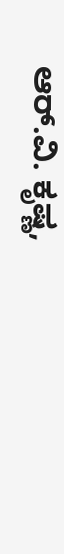ಆರ್.ವಿ. ಕೃಷ್ಣ,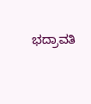ಭದ್ರಾವತಿ